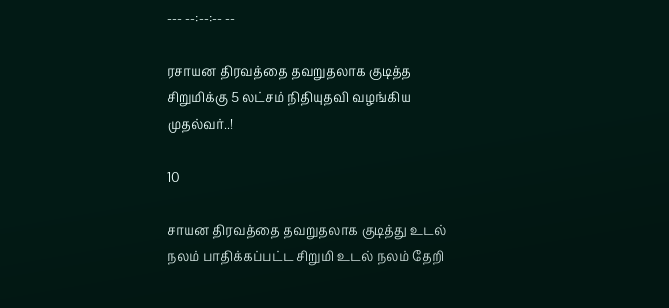--- --:--:-- --

ரசாயன திரவத்தை தவறுதலாக குடித்த சிறுமிக்கு 5 லட்சம் நிதியுதவி வழங்கிய முதல்வர்..!

10

சாயன திரவத்தை தவறுதலாக குடித்து உடல் நலம் பாதிக்கப்பட்ட சிறுமி உடல் நலம் தேறி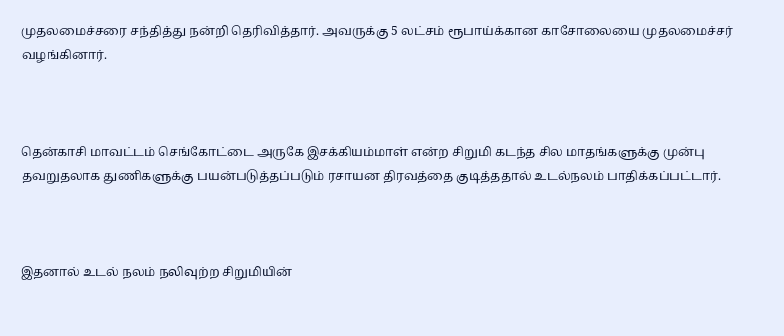முதலமைச்சரை சந்தித்து நன்றி தெரிவித்தார். அவருக்கு 5 லட்சம் ரூபாய்க்கான காசோலையை முதலமைச்சர் வழங்கினார்.



தென்காசி மாவட்டம் செங்கோட்டை அருகே இசக்கியம்மாள் என்ற சிறுமி கடந்த சில மாதங்களுக்கு முன்பு தவறுதலாக துணிகளுக்கு பயன்படுத்தப்படும் ரசாயன திரவத்தை குடித்ததால் உடல்நலம் பாதிக்கப்பட்டார்.



இதனால் உடல் நலம் நலிவுற்ற சிறுமியின்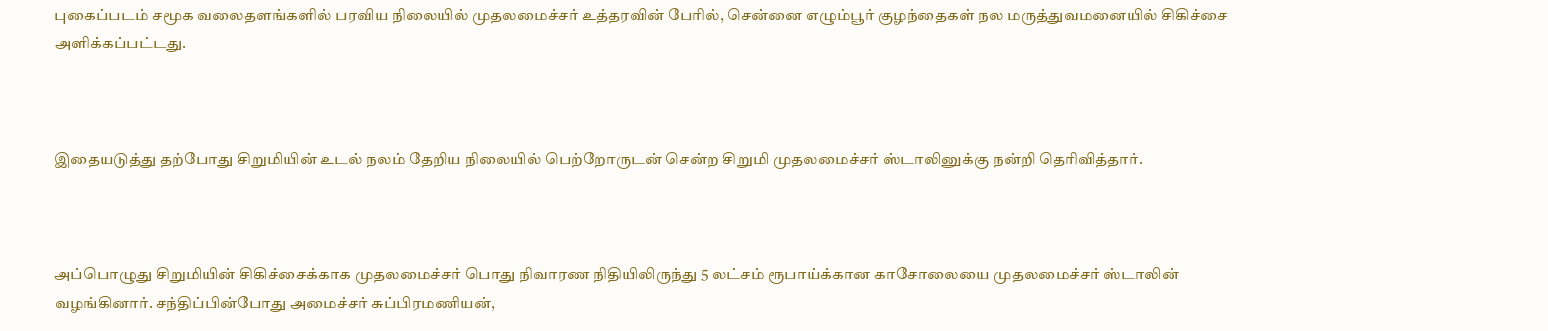புகைப்படம் சமூக வலைதளங்களில் பரவிய நிலையில் முதலமைச்சர் உத்தரவின் பேரில், சென்னை எழும்பூர் குழந்தைகள் நல மருத்துவமனையில் சிகிச்சை அளிக்கப்பட்டது.



இதையடுத்து தற்போது சிறுமியின் உடல் நலம் தேறிய நிலையில் பெற்றோருடன் சென்ற சிறுமி முதலமைச்சர் ஸ்டாலினுக்கு நன்றி தெரிவித்தார்.



அப்பொழுது சிறுமியின் சிகிச்சைக்காக முதலமைச்சர் பொது நிவாரண நிதியிலிருந்து 5 லட்சம் ரூபாய்க்கான காசோலையை முதலமைச்சர் ஸ்டாலின் வழங்கினார். சந்திப்பின்போது அமைச்சர் சுப்பிரமணியன்,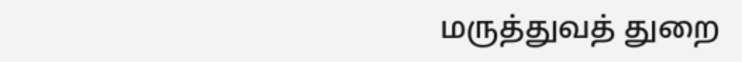மருத்துவத் துறை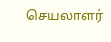செயலாளர்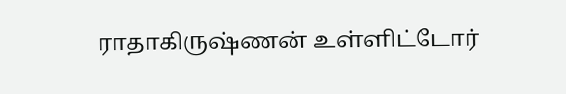ராதாகிருஷ்ணன் உள்ளிட்டோர்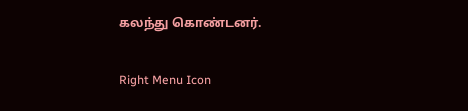கலந்து கொண்டனர்.

Right Menu Icon